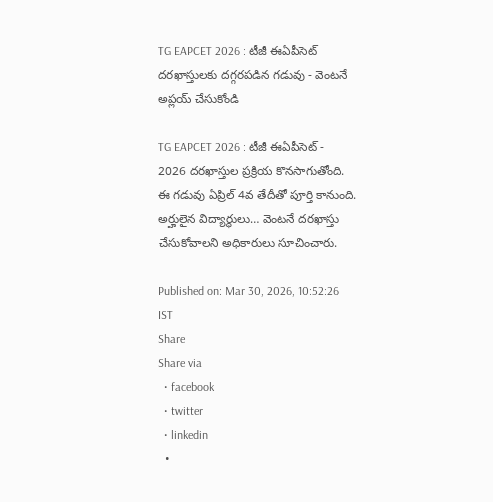TG EAPCET 2026 : టీజీ ఈఏపీసెట్ దరఖాస్తులకు దగ్గరపడిన గడువు - వెంటనే అప్లయ్ చేసుకోండి

TG EAPCET 2026 : టీజీ ఈఏపీసెట్ - 2026 దరఖాస్తుల ప్రక్రియ కొనసాగుతోంది. ఈ గడువు ఏప్రిల్ 4వ తేదీతో పూర్తి కానుంది. అర్హులైన విద్యార్థులు… వెంటనే దరఖాస్తు చేసుకోవాలని అధికారులు సూచించారు.

Published on: Mar 30, 2026, 10:52:26 IST
Share
Share via
  • facebook
  • twitter
  • linkedin
  •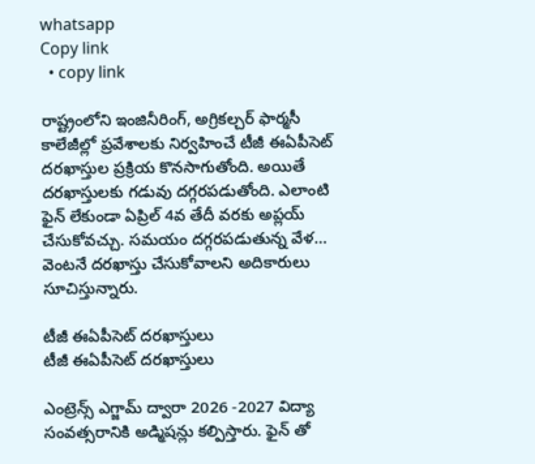whatsapp
Copy link
  • copy link

రాష్ట్రంలోని ఇంజినీరింగ్, అగ్రికల్చర్ ఫార్మసీ కాలేజీల్లో ప్రవేశాలకు నిర్వహించే టీజీ ఈఏపీసెట్ దరఖాస్తుల ప్రక్రియ కొనసాగుతోంది. అయితే దరఖాస్తులకు గడువు దగ్గరపడుతోంది. ఎలాంటి ఫైన్ లేకుండా ఏప్రిల్ 4వ తేదీ వరకు అప్లయ్ చేసుకోవచ్చు. సమయం దగ్గరపడుతున్న వేళ… వెంటనే దరఖాస్తు చేసుకోవాలని అదికారులు సూచిస్తున్నారు.

టీజీ ఈఏపీసెట్ దరఖాస్తులు
టీజీ ఈఏపీసెట్ దరఖాస్తులు

ఎంట్రెన్స్ ఎగ్జామ్ ద్వారా 2026 -2027 విద్యా సంవత్సరానికి అడ్మిషన్లు కల్పిస్తారు. ఫైన్ తో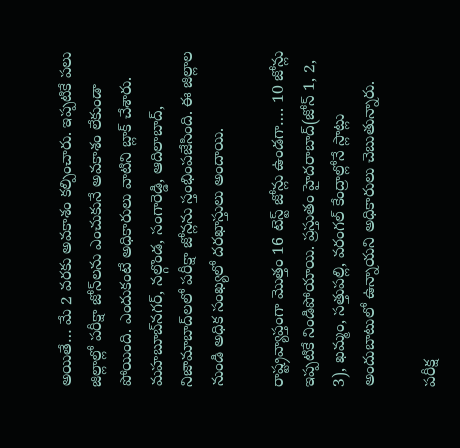అయితే… మే 2 వరకు అవకాశం కల్పించారు. ఇప్పటికే పలు జిల్లాల్లో పరీక్షా జోన్‌లను ఎంచుకునే అవకాశం లేకుండా పోయింది. ఎందుకంటే అధికారులు వాటిని బ్లాక్ చేశారు. మహబూబ్‌నగర్, నల్గొండ, సంగారెడ్డి, ఆదిలాబాద్, నిజామాబాద్‌లలో పరీక్షా జోన్లను స్తంభింపజేసింది. ఈ జిల్లాల నుండి అధిక సంఖ్యలో దరఖాస్తులు అందాయి.

రాష్ట్రవ్యాప్తంగా మొత్తం 16 టెస్ట్ జోన్లు ఉండగా…. 10 జోన్లు ఇప్పటికే నిండిపోయాయి. ప్రస్తుతం హైదరాబాద్(జోన్ 1, 2, 3), ఖమ్మం, సత్తుపల్లి, వరంగల్ కేంద్రాల్లోనే స్లాట్లు అందుబాటులో ఉన్నాయని అధికారులు చెబుతున్నారు.

పరీక్ష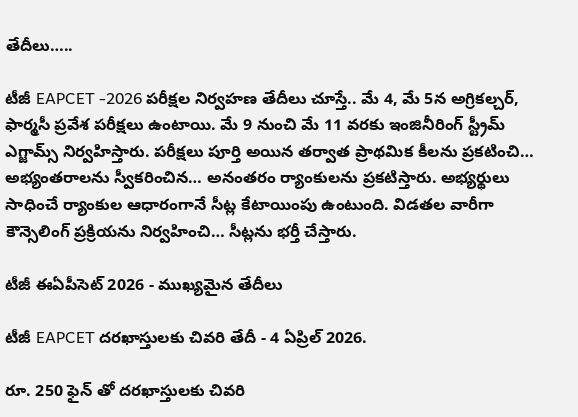తేదీలు…..

టీజీ EAPCET -2026 పరీక్షల నిర్వహణ తేదీలు చూస్తే.. మే 4, మే 5న అగ్రికల్చర్, ఫార్మసీ ప్రవేశ పరీక్షలు ఉంటాయి. మే 9 నుంచి మే 11 వరకు ఇంజినీరింగ్ స్ట్రీమ్ ఎగ్జామ్స్ నిర్వహిస్తారు. పరీక్షలు పూర్తి అయిన తర్వాత ప్రాథమిక కీలను ప్రకటించి… అభ్యంతరాలను స్వీకరించిన… అనంతరం ర్యాంకులను ప్రకటిస్తారు. అభ్యర్థులు సాధించే ర్యాంకుల ఆధారంగానే సీట్ల కేటాయింపు ఉంటుంది. విడతల వారీగా కౌన్సెలింగ్ ప్రక్రియను నిర్వహించి… సీట్లను భర్తీ చేస్తారు.

టీజీ ఈఏపీసెట్ 2026 - ముఖ్యమైన తేదీలు

టీజీ EAPCET దరఖాస్తులకు చివరి తేదీ - 4 ఏప్రిల్ 2026.

రూ. 250 ఫైన్ తో దరఖాస్తులకు చివరి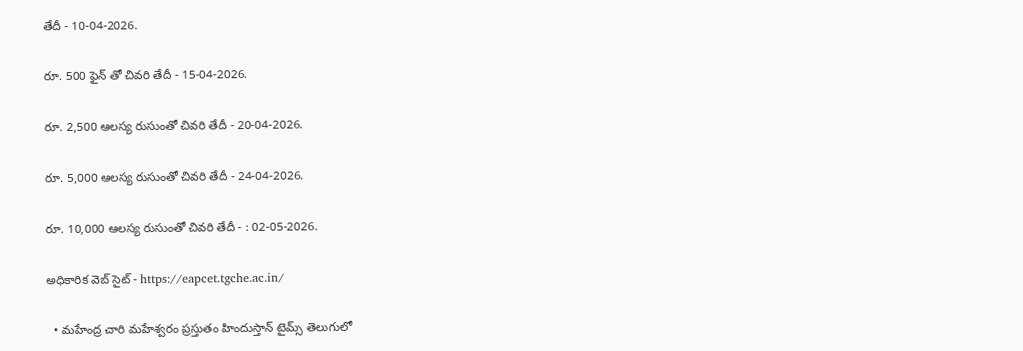తేదీ - 10-04-2026.

రూ. 500 ఫైన్ తో చివరి తేదీ - 15-04-2026.

రూ. 2,500 ఆలస్య రుసుంతో చివరి తేదీ - 20-04-2026.

రూ. 5,000 ఆలస్య రుసుంతో చివరి తేదీ - 24-04-2026.

రూ. 10,000 ఆలస్య రుసుంతో చివరి తేదీ - : 02-05-2026.

అధికారిక వెబ్ సైట్ - https://eapcet.tgche.ac.in/

  • మహేంద్ర చారి మహేశ్వరం ప్రస్తుతం హిందుస్తాన్ టైమ్స్ తెలుగులో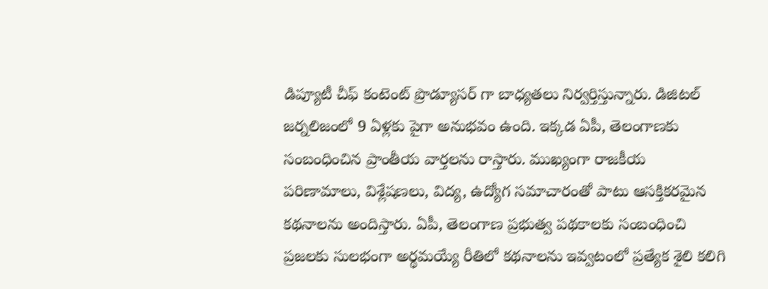డిప్యూటీ చీఫ్ కంటెంట్ ప్రొడ్యూసర్ గా బాధ్యతలు నిర్వర్తిస్తున్నారు. డిజిటల్ జర్నలిజంలో 9 ఏళ్లకు పైగా అనుభవం ఉంది. ఇక్కడ ఏపీ, తెలంగాణకు సంబంధించిన ప్రాంతీయ వార్తలను రాస్తారు. ముఖ్యంగా రాజకీయ పరిణామాలు, విశ్లేషణలు, విద్య, ఉద్యోగ సమాచారంతో పాటు ఆసక్తికరమైన కథనాలను అందిస్తారు. ఏపీ, తెలంగాణ ప్రభుత్వ పథకాలకు సంబంధించి ప్రజలకు సులభంగా అర్థమయ్యే రీతిలో కథనాలను ఇవ్వటంలో ప్రత్యేక శైలి కలిగి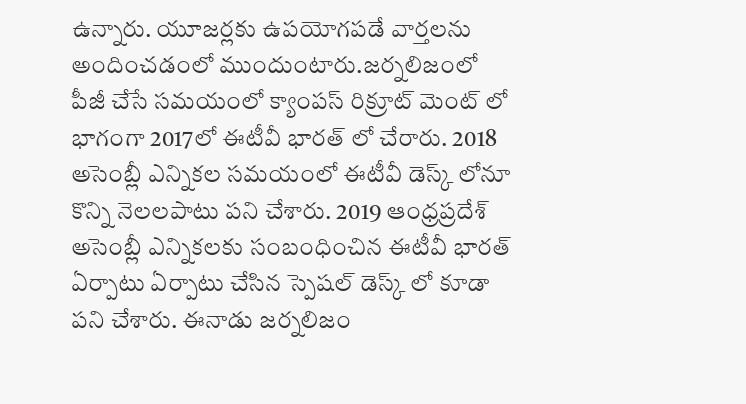ఉన్నారు. యూజర్లకు ఉపయోగపడే వార్తలను అందించడంలో ముందుంటారు.జర్నలిజంలో పీజీ చేసే సమయంలో క్యాంపస్ రిక్రూట్ మెంట్ లో భాగంగా 2017లో ఈటీవీ భారత్ లో చేరారు. 2018 అసెంబ్లీ ఎన్నికల సమయంలో ఈటీవీ డెస్క్ లోనూ కొన్ని నెలలపాటు పని చేశారు. 2019 ఆంధ్రప్రదేశ్ అసెంబ్లీ ఎన్నికలకు సంబంధించిన ఈటీవీ భారత్ ఏర్పాటు ఏర్పాటు చేసిన స్పెషల్ డెస్క్ లో కూడా పని చేశారు. ఈనాడు జర్నలిజం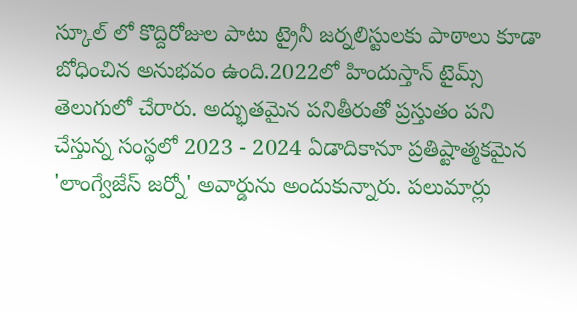స్కూల్ లో కొద్దిరోజుల పాటు ట్రైనీ జర్నలిస్టులకు పాఠాలు కూడా బోధించిన అనుభవం ఉంది.2022లో హిందుస్తాన్ టైమ్స్ తెలుగులో చేరారు. అద్భుతమైన పనితీరుతో ప్రస్తుతం పని చేస్తున్న సంస్థలో 2023 - 2024 ఏడాదికానూ ప్రతిష్టాత్మకమైన 'లాంగ్వేజేస్ జర్నో' అవార్డును అందుకున్నారు. పలుమార్లు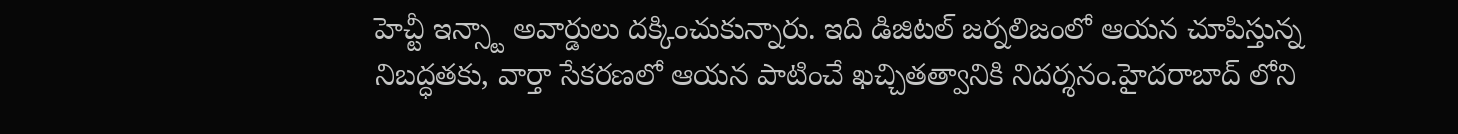హెచ్టీ ఇన్స్టా అవార్డులు దక్కించుకున్నారు. ఇది డిజిటల్ జర్నలిజంలో ఆయన చూపిస్తున్న నిబద్ధతకు, వార్తా సేకరణలో ఆయన పాటించే ఖచ్చితత్వానికి నిదర్శనం.హైదరాబాద్ లోని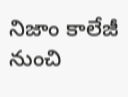నిజాం కాలేజీ నుంచి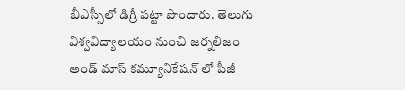బీఎస్సీలో డిగ్రీ పట్టా పొందారు. తెలుగు విశ్వవిద్యాలయం నుంచి జర్నలిజం అండ్ మాస్ కమ్యూనికేషన్ లో పీజీ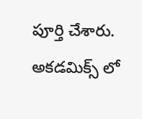పూర్తి చేశారు. అకడమిక్స్ లో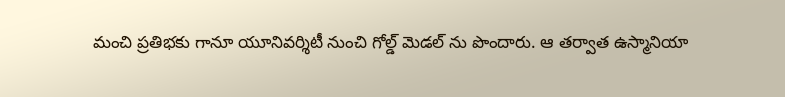మంచి ప్రతిభకు గానూ యూనివర్శిటీ నుంచి గోల్డ్ మెడల్ ను పొందారు. ఆ తర్వాత ఉస్మానియా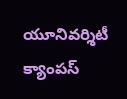యూనివర్శిటీ క్యాంపస్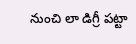నుంచి లా డిగ్రీ పట్టా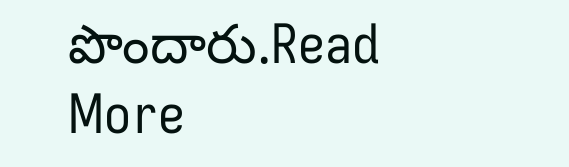పొందారు.Read More